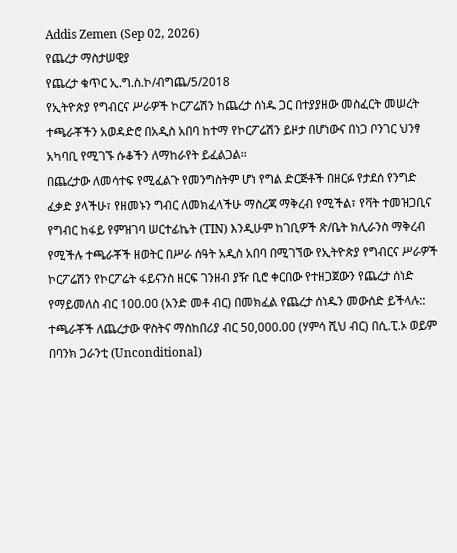Addis Zemen (Sep 02, 2026)
የጨረታ ማስታሠዊያ
የጨረታ ቁጥር ኢ.ግ.ስ.ኮ/ብግጨ/5/2018
የኢትዮጵያ የግብርና ሥራዎች ኮርፖሬሽን ከጨረታ ሰነዱ ጋር በተያያዘው መስፈርት መሠረት ተጫራቾችን አወዳድሮ በአዲስ አበባ ከተማ የኮርፖሬሽን ይዞታ በሆነውና በነጋ ቦንገር ህንፃ አካባቢ የሚገኙ ሱቆችን ለማከራየት ይፈልጋል፡፡
በጨረታው ለመሳተፍ የሚፈልጉ የመንግስትም ሆነ የግል ድርጅቶች በዘርፉ የታደሰ የንግድ ፈቃድ ያላችሁ፣ የዘመኑን ግብር ለመክፈላችሁ ማስረጃ ማቅረብ የሚችል፣ የቫት ተመዝጋቢና የግብር ከፋይ የምዝገባ ሠርተፊኬት (TIN) እንዲሁም ከገቢዎች ጽ/ቤት ክሊራንስ ማቅረብ የሚችሉ ተጫራቾች ዘወትር በሥራ ሰዓት አዲስ አበባ በሚገኘው የኢትዮጵያ የግብርና ሥራዎች ኮርፖሬሽን የኮርፖሬት ፋይናንስ ዘርፍ ገንዘብ ያዥ ቢሮ ቀርበው የተዘጋጀውን የጨረታ ሰነድ የማይመለስ ብር 100.00 (አንድ መቶ ብር) በመክፈል የጨረታ ሰነዱን መውሰድ ይችላሉ::
ተጫራቾች ለጨረታው ዋስትና ማስከበሪያ ብር 50,000.00 (ሃምሳ ሺህ ብር) በሲ.ፒ.ኦ ወይም በባንክ ጋራንቲ (Unconditional)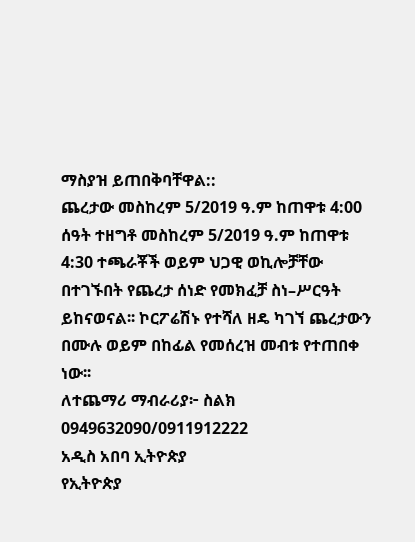ማስያዝ ይጠበቅባቸዋል::
ጨረታው መስከረም 5/2019 ዓ.ም ከጠዋቱ 4:00 ሰዓት ተዘግቶ መስከረም 5/2019 ዓ.ም ከጠዋቱ 4:30 ተጫራቾች ወይም ህጋዊ ወኪሎቻቸው በተገኙበት የጨረታ ሰነድ የመክፈቻ ስነ–ሥርዓት ይከናወናል፡፡ ኮርፖሬሽኑ የተሻለ ዘዴ ካገኘ ጨረታውን በሙሉ ወይም በከፊል የመሰረዝ መብቱ የተጠበቀ ነው፡፡
ለተጨማሪ ማብራሪያ፦ ስልክ 0949632090/0911912222
አዲስ አበባ ኢትዮጵያ
የኢትዮጵያ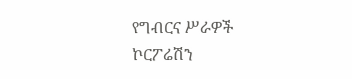የግብርና ሥራዎች ኮርፖሬሽን